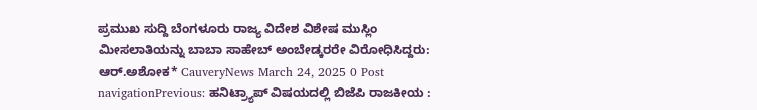ಪ್ರಮುಖ ಸುದ್ದಿ ಬೆಂಗಳೂರು ರಾಜ್ಯ ವಿದೇಶ ವಿಶೇಷ ಮುಸ್ಲಿಂ ಮೀಸಲಾತಿಯನ್ನು ಬಾಬಾ ಸಾಹೇಬ್ ಅಂಬೇಡ್ಕರರೇ ವಿರೋಧಿಸಿದ್ದರು: ಆರ್.ಅಶೋಕ* CauveryNews March 24, 2025 0 Post navigationPrevious: ಹನಿಟ್ರ್ಯಾಪ್ ವಿಷಯದಲ್ಲಿ ಬಿಜೆಪಿ ರಾಜಕೀಯ :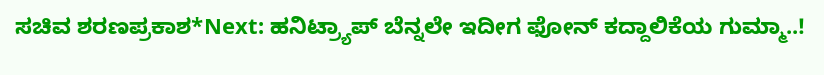ಸಚಿವ ಶರಣಪ್ರಕಾಶ*Next: ಹನಿಟ್ರ್ಯಾಪ್ ಬೆನ್ನಲೇ ಇದೀಗ ಫೋನ್ ಕದ್ದಾಲಿಕೆಯ ಗುಮ್ಮಾ..!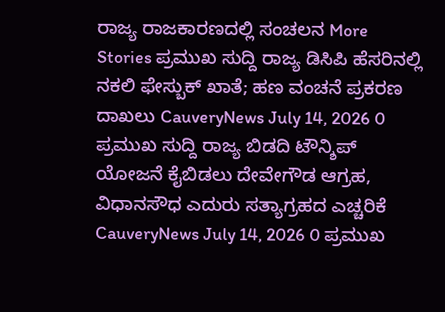ರಾಜ್ಯ ರಾಜಕಾರಣದಲ್ಲಿ ಸಂಚಲನ More Stories ಪ್ರಮುಖ ಸುದ್ದಿ ರಾಜ್ಯ ಡಿಸಿಪಿ ಹೆಸರಿನಲ್ಲಿ ನಕಲಿ ಫೇಸ್ಬುಕ್ ಖಾತೆ; ಹಣ ವಂಚನೆ ಪ್ರಕರಣ ದಾಖಲು CauveryNews July 14, 2026 0 ಪ್ರಮುಖ ಸುದ್ದಿ ರಾಜ್ಯ ಬಿಡದಿ ಟೌನ್ಶಿಪ್ ಯೋಜನೆ ಕೈಬಿಡಲು ದೇವೇಗೌಡ ಆಗ್ರಹ, ವಿಧಾನಸೌಧ ಎದುರು ಸತ್ಯಾಗ್ರಹದ ಎಚ್ಚರಿಕೆ CauveryNews July 14, 2026 0 ಪ್ರಮುಖ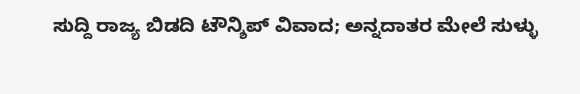ಸುದ್ದಿ ರಾಜ್ಯ ಬಿಡದಿ ಟೌನ್ಶಿಪ್ ವಿವಾದ; ಅನ್ನದಾತರ ಮೇಲೆ ಸುಳ್ಳು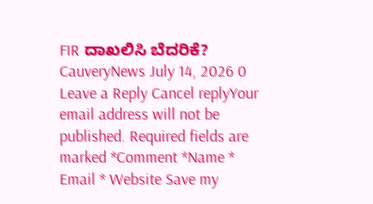FIR ದಾಖಲಿಸಿ ಬೆದರಿಕೆ? CauveryNews July 14, 2026 0 Leave a Reply Cancel replyYour email address will not be published. Required fields are marked *Comment *Name * Email * Website Save my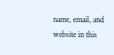name, email, and website in this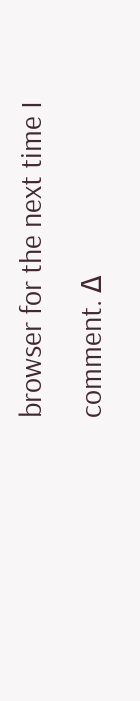browser for the next time I comment. Δ